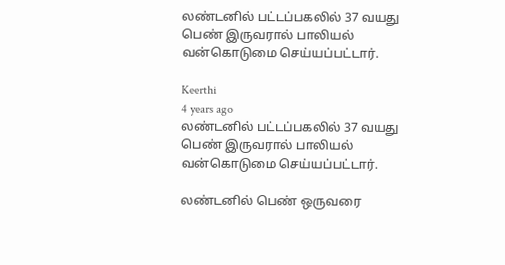லண்டனில் பட்டப்பகலில் 37 வயது பெண் இருவரால் பாலியல் வன்கொடுமை செய்யப்பட்டார்.

Keerthi
4 years ago
லண்டனில் பட்டப்பகலில் 37 வயது பெண் இருவரால் பாலியல் வன்கொடுமை செய்யப்பட்டார்.

லண்டனில் பெண் ஒருவரை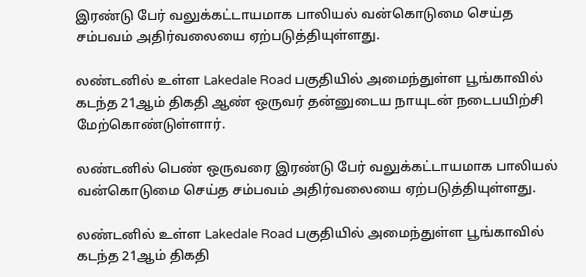இரண்டு பேர் வலுக்கட்டாயமாக பாலியல் வன்கொடுமை செய்த சம்பவம் அதிர்வலையை ஏற்படுத்தியுள்ளது.

லண்டனில் உள்ள Lakedale Road பகுதியில் அமைந்துள்ள பூங்காவில் கடந்த 21ஆம் திகதி ஆண் ஒருவர் தன்னுடைய நாயுடன் நடைபயிற்சி மேற்கொண்டுள்ளார்.

லண்டனில் பெண் ஒருவரை இரண்டு பேர் வலுக்கட்டாயமாக பாலியல் வன்கொடுமை செய்த சம்பவம் அதிர்வலையை ஏற்படுத்தியுள்ளது.

லண்டனில் உள்ள Lakedale Road பகுதியில் அமைந்துள்ள பூங்காவில் கடந்த 21ஆம் திகதி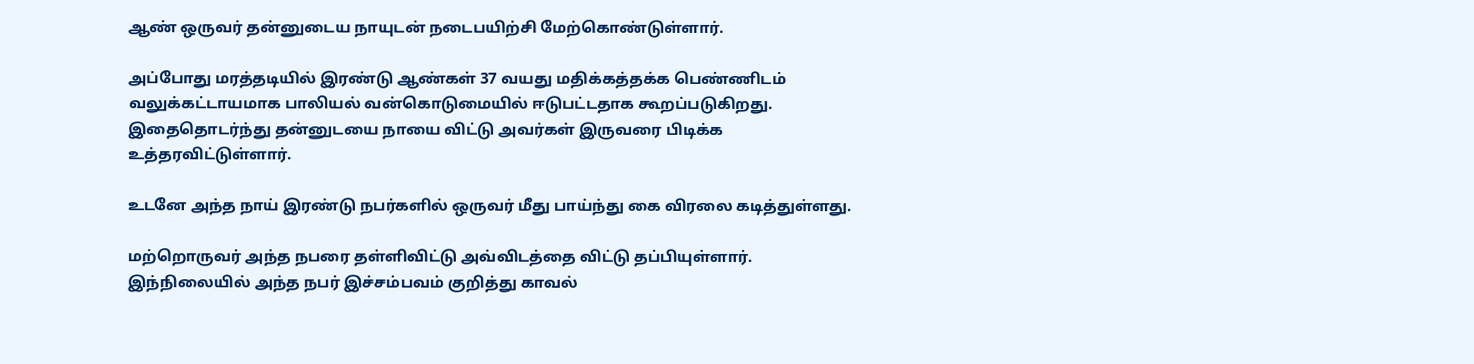ஆண் ஒருவர் தன்னுடைய நாயுடன் நடைபயிற்சி மேற்கொண்டுள்ளார்.

அப்போது மரத்தடியில் இரண்டு ஆண்கள் 37 வயது மதிக்கத்தக்க பெண்ணிடம் வலுக்கட்டாயமாக பாலியல் வன்கொடுமையில் ஈடுபட்டதாக கூறப்படுகிறது. இதைதொடர்ந்து தன்னுடயை நாயை விட்டு அவர்கள் இருவரை பிடிக்க உத்தரவிட்டுள்ளார்.

உடனே அந்த நாய் இரண்டு நபர்களில் ஒருவர் மீது பாய்ந்து கை விரலை கடித்துள்ளது.

மற்றொருவர் அந்த நபரை தள்ளிவிட்டு அவ்விடத்தை விட்டு தப்பியுள்ளார். இந்நிலையில் அந்த நபர் இச்சம்பவம் குறித்து காவல்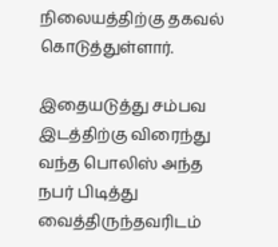நிலையத்திற்கு தகவல் கொடுத்துள்ளார்.

இதையடுத்து சம்பவ இடத்திற்கு விரைந்து வந்த பொலிஸ் அந்த நபர் பிடித்து வைத்திருந்தவரிடம்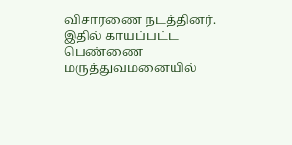விசாரணை நடத்தினர். இதில் காயப்பட்ட பெண்ணை மருத்துவமனையில்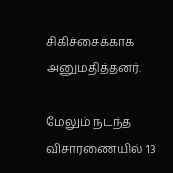சிகிச்சைக்காக அனுமதித்தனர்.

மேலும் நடந்த விசாரணையில் 13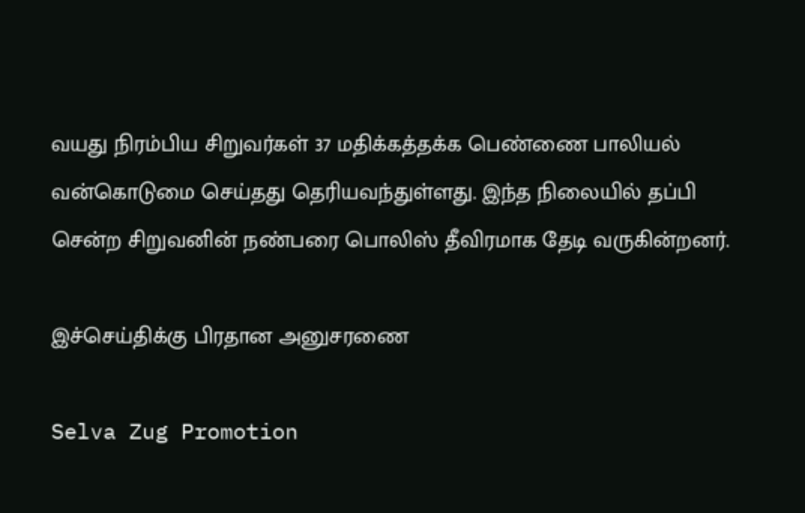வயது நிரம்பிய சிறுவர்கள் 37 மதிக்கத்தக்க பெண்ணை பாலியல் வன்கொடுமை செய்தது தெரியவந்துள்ளது. இந்த நிலையில் தப்பி சென்ற சிறுவனின் நண்பரை பொலிஸ் தீவிரமாக தேடி வருகின்றனர்.

இச்செய்திக்கு பிரதான அனுசரணை

Selva Zug Promotion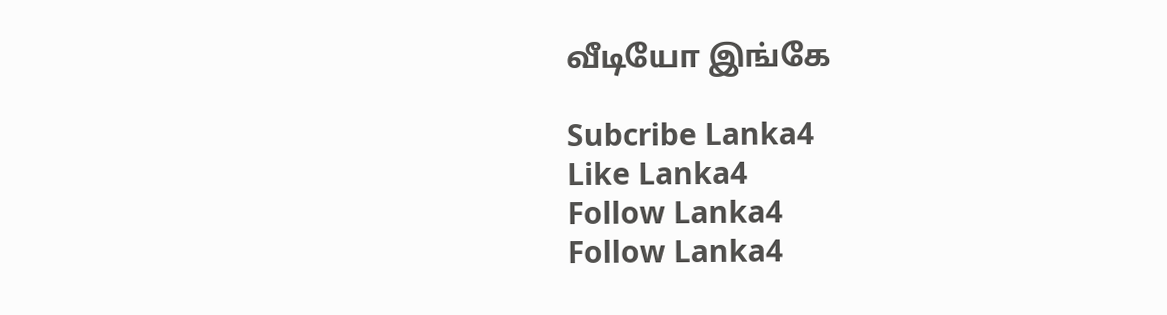வீடியோ இங்கே

Subcribe Lanka4
Like Lanka4
Follow Lanka4
Follow Lanka4